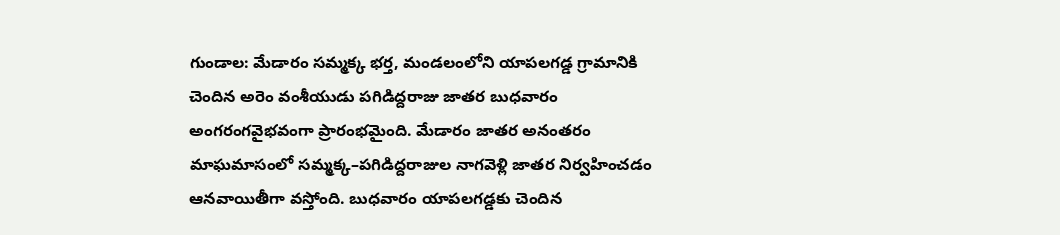గుండాల: మేడారం సమ్మక్క భర్త, మండలంలోని యాపలగడ్డ గ్రామానికి చెందిన అరెం వంశీయుడు పగిడిద్దరాజు జాతర బుధవారం అంగరంగవైభవంగా ప్రారంభమైంది. మేడారం జాతర అనంతరం మాఘమాసంలో సమ్మక్క–పగిడిద్దరాజుల నాగవెళ్లి జాతర నిర్వహించడం ఆనవాయితీగా వస్తోంది. బుధవారం యాపలగడ్డకు చెందిన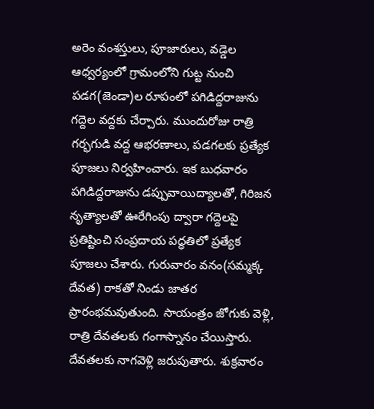అరెం వంశస్తులు, పూజారులు, వడ్డెల ఆధ్వర్యంలో గ్రామంలోని గుట్ట నుంచి పడగ(జెండా)ల రూపంలో పగిడిద్దరాజును గద్దెల వద్దకు చేర్చారు. ముందురోజు రాత్రి గర్భగుడి వద్ద ఆభరణాలు, పడగలకు ప్రత్యేక పూజలు నిర్వహించారు. ఇక బుధవారం పగిడిద్దరాజును డప్పువాయిద్యాలతో, గిరిజన నృత్యాలతో ఊరేగింపు ద్వారా గద్దెలపై ప్రతిష్టించి సంప్రదాయ పద్ధతిలో ప్రత్యేక పూజలు చేశారు. గురువారం వనం(సమ్మక్క దేవత) రాకతో నిండు జాతర ప్రారంభమవుతుంది. సాయంత్రం జోగుకు వెళ్లి, రాత్రి దేవతలకు గంగాస్నానం చేయిస్తారు. దేవతలకు నాగవెళ్లి జరుపుతారు. శుక్రవారం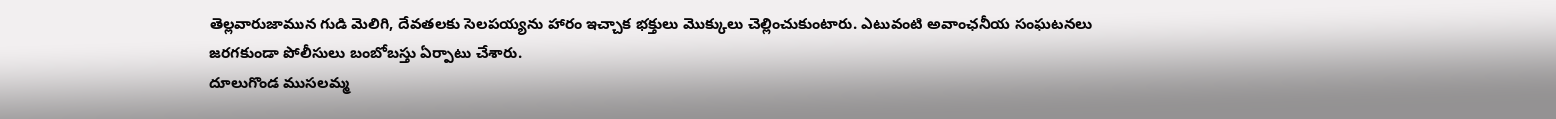తెల్లవారుజామున గుడి మెలిగి, దేవతలకు సెలపయ్యను హారం ఇచ్చాక భక్తులు మొక్కులు చెల్లించుకుంటారు. ఎటువంటి అవాంఛనీయ సంఘటనలు జరగకుండా పోలీసులు బంబోబస్తు ఏర్పాటు చేశారు.
దూలుగొండ ముసలమ్మ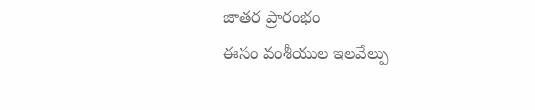జాతర ప్రారంభం
ఈసం వంశీయుల ఇలవేల్పు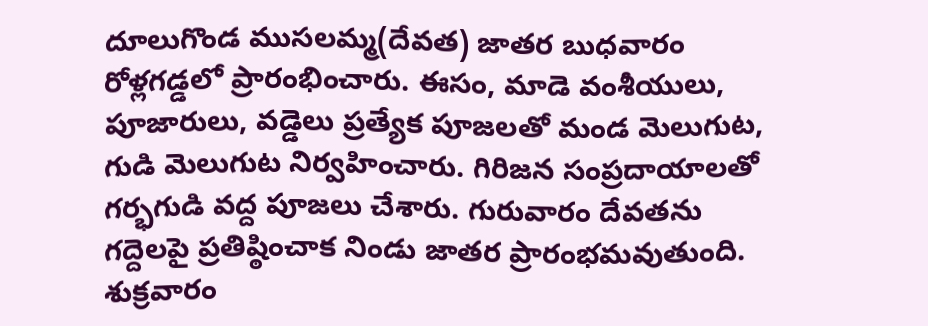దూలుగొండ ముసలమ్మ(దేవత) జాతర బుధవారం రోళ్లగడ్డలో ప్రారంభించారు. ఈసం, మాడె వంశీయులు, పూజారులు, వడ్డెలు ప్రత్యేక పూజలతో మండ మెలుగుట, గుడి మెలుగుట నిర్వహించారు. గిరిజన సంప్రదాయాలతో గర్భగుడి వద్ద పూజలు చేశారు. గురువారం దేవతను గద్దెలపై ప్రతిష్ఠించాక నిండు జాతర ప్రారంభమవుతుంది. శుక్రవారం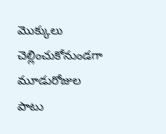మొక్కులు చెల్లించుకోనుండగా మూడురోజుల పాటు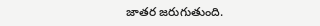జాతర జరుగుతుంది.